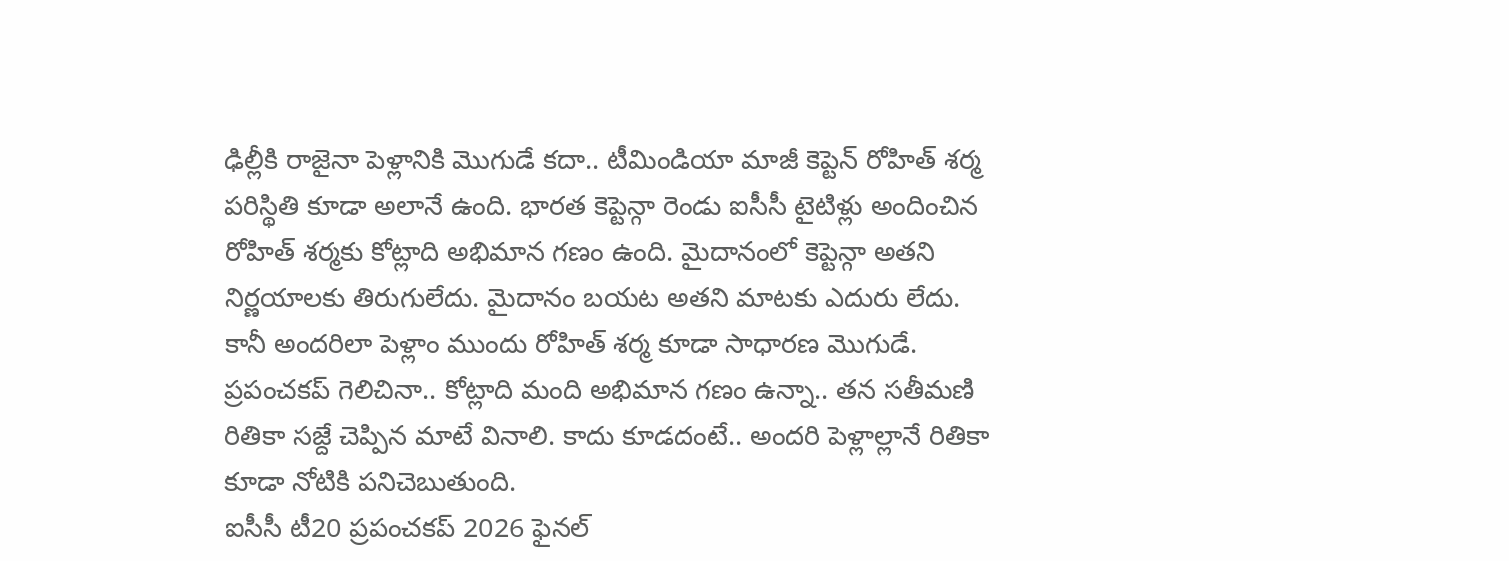ఢిల్లీకి రాజైనా పెళ్లానికి మొగుడే కదా.. టీమిండియా మాజీ కెప్టెన్ రోహిత్ శర్మ పరిస్థితి కూడా అలానే ఉంది. భారత కెప్టెన్గా రెండు ఐసీసీ టైటిళ్లు అందించిన రోహిత్ శర్మకు కోట్లాది అభిమాన గణం ఉంది. మైదానంలో కెప్టెన్గా అతని నిర్ణయాలకు తిరుగులేదు. మైదానం బయట అతని మాటకు ఎదురు లేదు. కానీ అందరిలా పెళ్లాం ముందు రోహిత్ శర్మ కూడా సాధారణ మొగుడే. ప్రపంచకప్ గెలిచినా.. కోట్లాది మంది అభిమాన గణం ఉన్నా.. తన సతీమణి రితికా సజ్దే చెప్పిన మాటే వినాలి. కాదు కూడదంటే.. అందరి పెళ్లాల్లానే రితికా కూడా నోటికి పనిచెబుతుంది.
ఐసీసీ టీ20 ప్రపంచకప్ 2026 ఫైనల్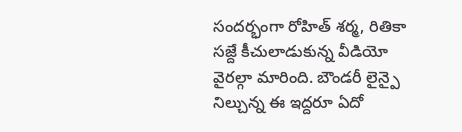సందర్భంగా రోహిత్ శర్మ, రితికా సజ్దే కీచులాడుకున్న వీడియో వైరల్గా మారింది. బౌండరీ లైన్పై నిల్చున్న ఈ ఇద్దరూ ఏదో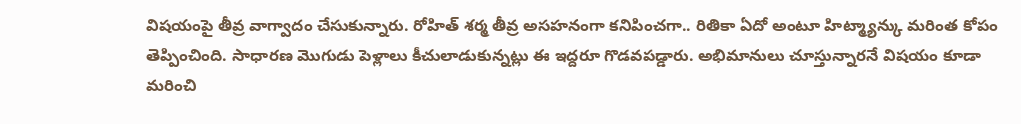విషయంపై తీవ్ర వాగ్వాదం చేసుకున్నారు. రోహిత్ శర్మ తీవ్ర అసహనంగా కనిపించగా.. రితికా ఏదో అంటూ హిట్మ్యాన్కు మరింత కోపం తెప్పించింది. సాధారణ మొగుడు పెళ్లాలు కీచులాడుకున్నట్లు ఈ ఇద్దరూ గొడవపడ్డారు. అభిమానులు చూస్తున్నారనే విషయం కూడా మరించి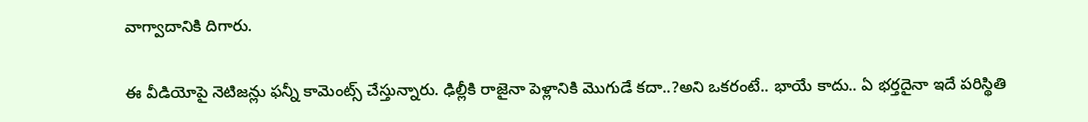వాగ్వాదానికి దిగారు.

ఈ వీడియోపై నెటిజన్లు ఫన్నీ కామెంట్స్ చేస్తున్నారు. ఢిల్లీకి రాజైనా పెళ్లానికి మొగుడే కదా..?అని ఒకరంటే.. భాయే కాదు.. ఏ భర్తదైనా ఇదే పరిస్థితి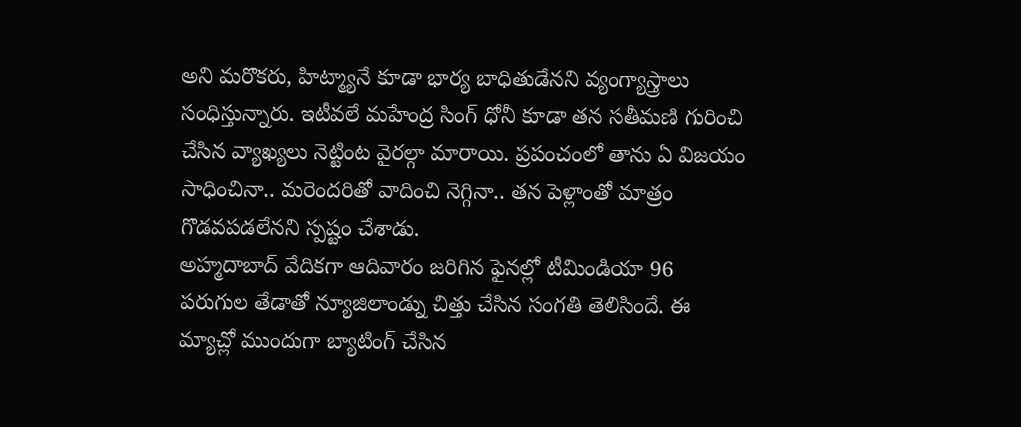అని మరొకరు, హిట్మ్యానే కూడా భార్య బాధితుడేనని వ్యంగ్యాస్త్రాలు సంధిస్తున్నారు. ఇటీవలే మహేంద్ర సింగ్ ధోనీ కూడా తన సతీమణి గురించి చేసిన వ్యాఖ్యలు నెట్టింట వైరల్గా మారాయి. ప్రపంచంలో తాను ఏ విజయం సాధించినా.. మరెందరితో వాదించి నెగ్గినా.. తన పెళ్లాంతో మాత్రం గొడవపడలేనని స్పష్టం చేశాడు.
అహ్మదాబాద్ వేదికగా ఆదివారం జరిగిన ఫైనల్లో టీమిండియా 96 పరుగుల తేడాతో న్యూజిలాండ్ను చిత్తు చేసిన సంగతి తెలిసిందే. ఈ మ్యాచ్లో ముందుగా బ్యాటింగ్ చేసిన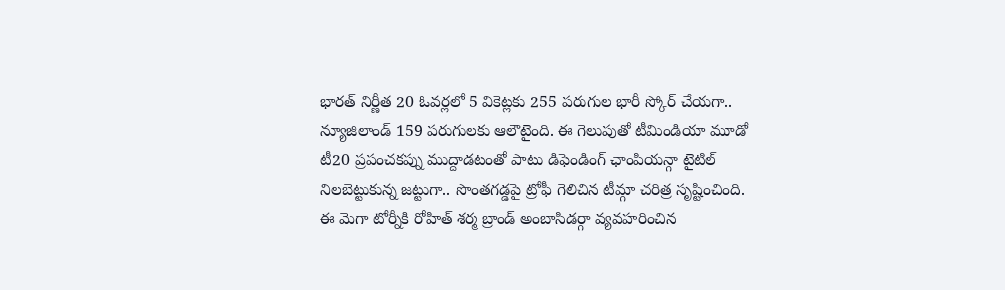భారత్ నిర్ణీత 20 ఓవర్లలో 5 వికెట్లకు 255 పరుగుల భారీ స్కోర్ చేయగా.. న్యూజిలాండ్ 159 పరుగులకు ఆలౌటైంది. ఈ గెలుపుతో టీమిండియా మూడో టీ20 ప్రపంచకప్ను ముద్దాడటంతో పాటు డిఫెండింగ్ ఛాంపియన్గా టైటిల్ నిలబెట్టుకున్న జట్టుగా.. సొంతగడ్డపై ట్రోఫీ గెలిచిన టీమ్గా చరిత్ర సృష్టించింది.
ఈ మెగా టోర్నీకి రోహిత్ శర్మ బ్రాండ్ అంబాసిడర్గా వ్యవహరించిన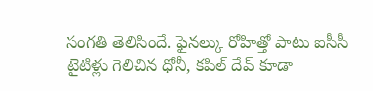సంగతి తెలిసిందే. ఫైనల్కు రోహిత్తో పాటు ఐసీసీ టైటిళ్లు గెలిచిన ధోనీ, కపిల్ దేవ్ కూడా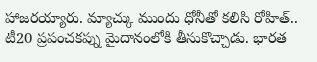హాజరయ్యారు. మ్యాచ్కు ముందు ధోనీతో కలిసి రోహిత్.. టీ20 ప్రపంచకప్ను మైదానంలోకి తీసుకొచ్చాడు. భారత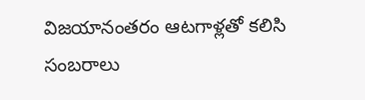విజయానంతరం ఆటగాళ్లతో కలిసి సంబరాలు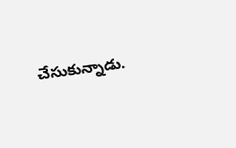చేసుకున్నాడు.